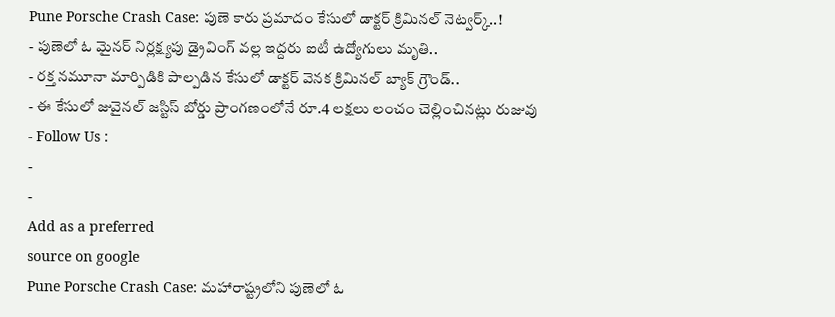Pune Porsche Crash Case: పుణె కారు ప్రమాదం కేసులో డాక్టర్ క్రిమినల్ నెట్వర్క్..!
- పుణెలో ఓ మైనర్ నిర్లక్ష్యపు డ్రైవింగ్ వల్ల ఇద్దరు ఐటీ ఉద్యోగులు మృతి..
- రక్త నమూనా మార్పిడికి పాల్పడిన కేసులో డాక్టర్ వెనక క్రిమినల్ బ్యాక్ గ్రౌండ్..
- ఈ కేసులో జువైనల్ జస్టిస్ బోర్డు ప్రాంగణంలోనే రూ.4 లక్షలు లంచం చెల్లించినట్లు రుజువు
- Follow Us :
-
-
Add as a preferred
source on google
Pune Porsche Crash Case: మహారాష్ట్రలోని పుణెలో ఓ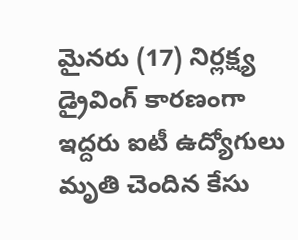మైనరు (17) నిర్లక్ష్య డ్రైవింగ్ కారణంగా ఇద్దరు ఐటీ ఉద్యోగులు మృతి చెందిన కేసు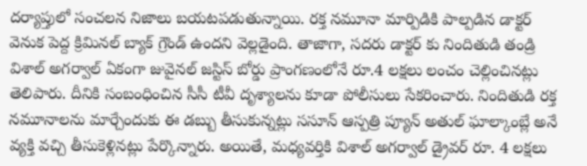దర్యాప్తులో సంచలన నిజాలు బయటపడుతున్నాయి. రక్త నమూనా మార్పిడికి పాల్పడిన డాక్టర్ వెనుక పెద్ద క్రిమినల్ బ్యాక్ గ్రౌండ్ ఉందని వెల్లడైంది. తాజాగా, సదరు డాక్టర్ కు నిందితుడి తండ్రి విశాల్ అగర్వాల్ ఏకంగా జువైనల్ జస్టిస్ బోర్డు ప్రాంగణంలోనే రూ.4 లక్షలు లంచం చెల్లించినట్లు తెలిపారు. దీనికి సంబంధించిన సీసీ టీవీ దృశ్యాలను కూడా పోలీసులు సేకరించారు. నిందితుడి రక్త నమూనాలను మార్చేందుకు ఈ డబ్బు తీసుకున్నట్లు ససూన్ ఆస్పత్రి ప్యూన్ అతుల్ ఘాల్కాంబ్లే అనే వ్యక్తి వచ్చి తీసుకెళ్లినట్లు పేర్కొన్నారు. అయితే, మధ్యవర్తికి విశాల్ అగర్వాల్ డ్రైవర్ రూ. 4 లక్షలు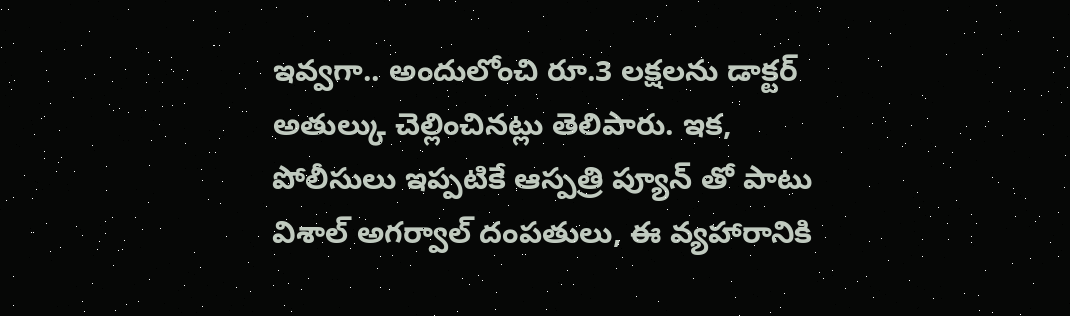ఇవ్వగా.. అందులోంచి రూ.3 లక్షలను డాక్టర్ అతుల్కు చెల్లించినట్లు తెలిపారు. ఇక, పోలీసులు ఇప్పటికే ఆస్పత్రి ప్యూన్ తో పాటు విశాల్ అగర్వాల్ దంపతులు, ఈ వ్యహారానికి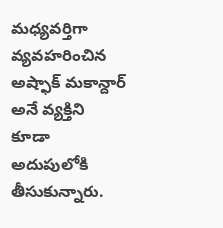మధ్యవర్తిగా వ్యవహరించిన అష్ఫాక్ మకాన్దార్ అనే వ్యక్తిని కూడా అదుపులోకి తీసుకున్నారు.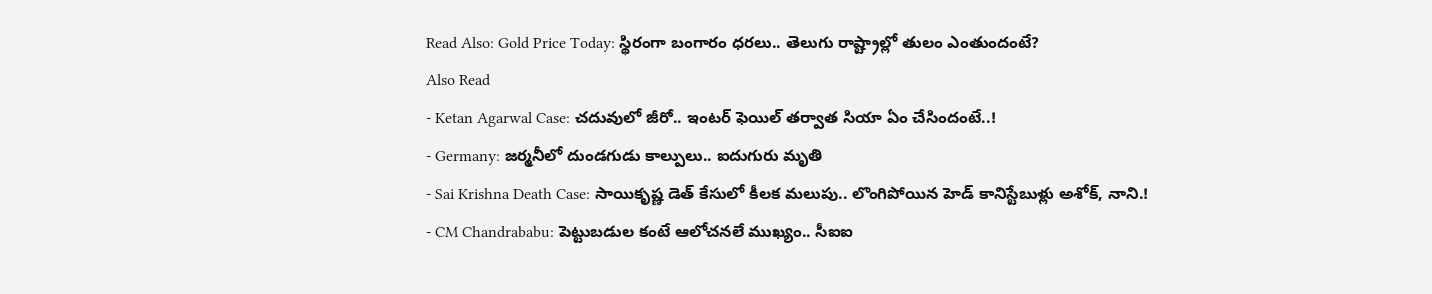Read Also: Gold Price Today: స్థిరంగా బంగారం ధరలు.. తెలుగు రాష్ట్రాల్లో తులం ఎంతుందంటే?
Also Read
- Ketan Agarwal Case: చదువులో జీరో.. ఇంటర్ ఫెయిల్ తర్వాత సియా ఏం చేసిందంటే..!
- Germany: జర్మనీలో దుండగుడు కాల్పులు.. ఐదుగురు మృతి
- Sai Krishna Death Case: సాయికృష్ణ డెత్ కేసులో కీలక మలుపు.. లొంగిపోయిన హెడ్ కానిస్టేబుళ్లు అశోక్, నాని.!
- CM Chandrababu: పెట్టుబడుల కంటే ఆలోచనలే ముఖ్యం.. సీఐఐ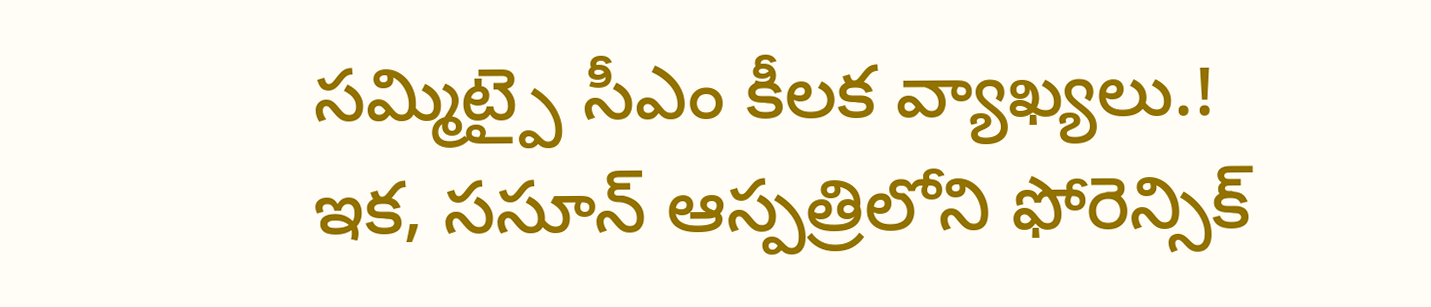సమ్మిట్పై సీఎం కీలక వ్యాఖ్యలు.!
ఇక, ససూన్ ఆస్పత్రిలోని ఫోరెన్సిక్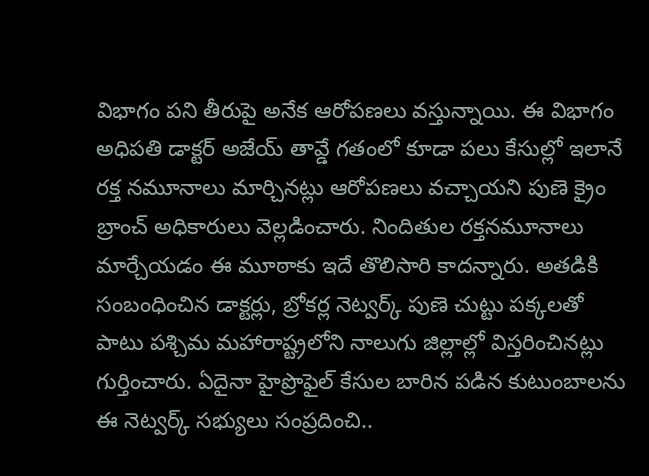విభాగం పని తీరుపై అనేక ఆరోపణలు వస్తున్నాయి. ఈ విభాగం అధిపతి డాక్టర్ అజేయ్ తావ్డే గతంలో కూడా పలు కేసుల్లో ఇలానే రక్త నమూనాలు మార్చినట్లు ఆరోపణలు వచ్చాయని పుణె క్రైం బ్రాంచ్ అధికారులు వెల్లడించారు. నిందితుల రక్తనమూనాలు మార్చేయడం ఈ మూఠాకు ఇదే తొలిసారి కాదన్నారు. అతడికి సంబంధించిన డాక్టర్లు, బ్రోకర్ల నెట్వర్క్ పుణె చుట్టు పక్కలతో పాటు పశ్చిమ మహారాష్ట్రలోని నాలుగు జిల్లాల్లో విస్తరించినట్లు గుర్తించారు. ఏదైనా హైప్రొఫైల్ కేసుల బారిన పడిన కుటుంబాలను ఈ నెట్వర్క్ సభ్యులు సంప్రదించి..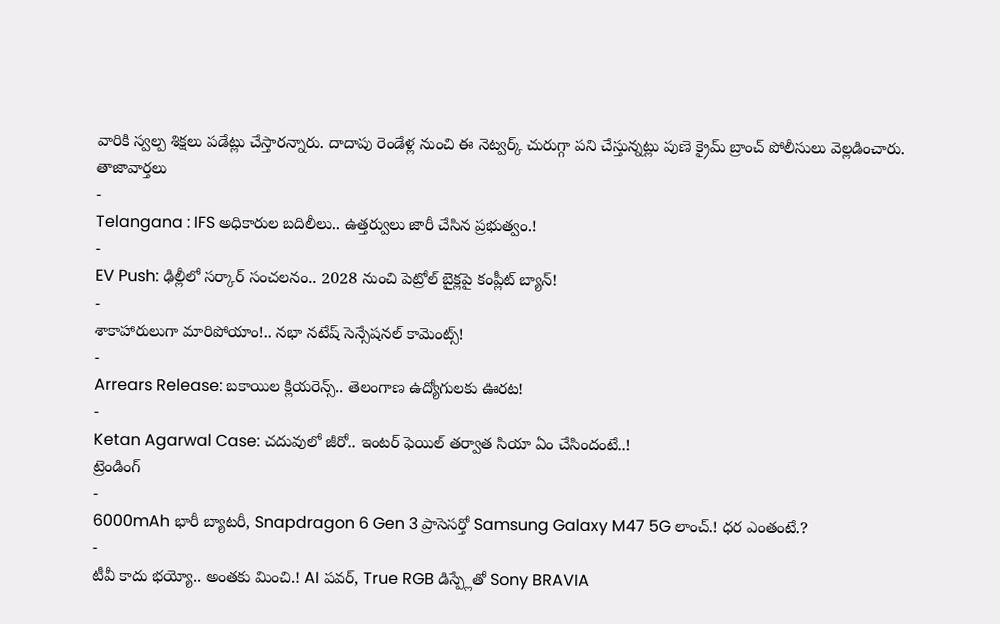వారికి స్వల్ప శిక్షలు పడేట్లు చేస్తారన్నారు. దాదాపు రెండేళ్ల నుంచి ఈ నెట్వర్క్ చురుగ్గా పని చేస్తున్నట్లు పుణె క్రైమ్ బ్రాంచ్ పోలీసులు వెల్లడించారు.
తాజావార్తలు
-
Telangana : IFS అధికారుల బదిలీలు.. ఉత్తర్వులు జారీ చేసిన ప్రభుత్వం.!
-
EV Push: ఢిల్లీలో సర్కార్ సంచలనం.. 2028 నుంచి పెట్రోల్ బైక్లపై కంప్లీట్ బ్యాన్!
-
శాకాహారులుగా మారిపోయాం!.. నభా నటేష్ సెన్సేషనల్ కామెంట్స్!
-
Arrears Release: బకాయిల క్లియరెన్స్.. తెలంగాణ ఉద్యోగులకు ఊరట!
-
Ketan Agarwal Case: చదువులో జీరో.. ఇంటర్ ఫెయిల్ తర్వాత సియా ఏం చేసిందంటే..!
ట్రెండింగ్
-
6000mAh భారీ బ్యాటరీ, Snapdragon 6 Gen 3 ప్రాసెసర్తో Samsung Galaxy M47 5G లాంచ్.! ధర ఎంతంటే.?
-
టీవీ కాదు భయ్యో.. అంతకు మించి.! AI పవర్, True RGB డిస్ప్లేతో Sony BRAVIA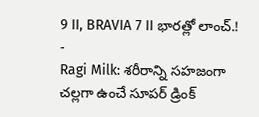9 II, BRAVIA 7 II భారత్లో లాంచ్.!
-
Ragi Milk: శరీరాన్ని సహజంగా చల్లగా ఉంచే సూపర్ డ్రింక్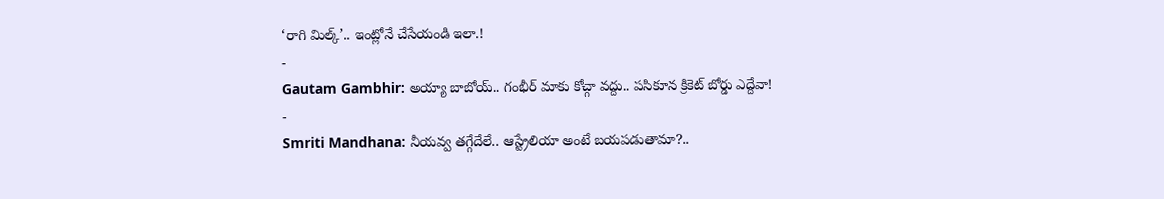‘రాగి మిల్క్’.. ఇంట్లోనే చేసేయండి ఇలా.!
-
Gautam Gambhir: అయ్యా బాబోయ్.. గంభీర్ మాకు కోచ్గా వద్దు.. పసికూన క్రికెట్ బోర్డు ఎద్దేవా!
-
Smriti Mandhana: నీయవ్వ తగ్గేదేలే.. ఆస్ట్రేలియా అంటే బయపడుతామా?..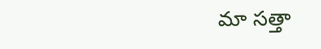మా సత్తా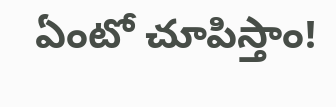ఏంటో చూపిస్తాం!